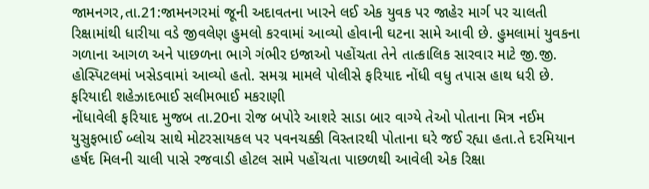જામનગર,તા.21:જામનગરમાં જૂની અદાવતના ખારને લઈ એક યુવક પર જાહેર માર્ગ પર ચાલતી રિક્ષામાંથી ધારીયા વડે જીવલેણ હુમલો કરવામાં આવ્યો હોવાની ઘટના સામે આવી છે. હુમલામાં યુવકના ગળાના આગળ અને પાછળના ભાગે ગંભીર ઇજાઓ પહોંચતા તેને તાત્કાલિક સારવાર માટે જી.જી. હોસ્પિટલમાં ખસેડવામાં આવ્યો હતો. સમગ્ર મામલે પોલીસે ફરિયાદ નોંધી વધુ તપાસ હાથ ધરી છે.
ફરિયાદી શહેઝાદભાઈ સલીમભાઈ મકરાણી
નોંધાવેલી ફરિયાદ મુજબ તા.20ના રોજ બપોરે આશરે સાડા બાર વાગ્યે તેઓ પોતાના મિત્ર નઈમ
યુસુફભાઈ બ્લોચ સાથે મોટરસાયકલ પર પવનચક્કી વિસ્તારથી પોતાના ઘરે જઈ રહ્યા હતા.તે દરમિયાન
હર્ષદ મિલની ચાલી પાસે રજવાડી હોટલ સામે પહોંચતા પાછળથી આવેલી એક રિક્ષા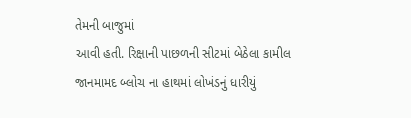તેમની બાજુમાં
આવી હતી. રિક્ષાની પાછળની સીટમાં બેઠેલા કામીલ જાનમામદ બ્લોચ ના હાથમાં લોખંડનું ધારીયું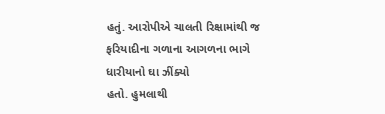હતું. આરોપીએ ચાલતી રિક્ષામાંથી જ ફરિયાદીના ગળાના આગળના ભાગે ધારીયાનો ઘા ઝીંક્યો
હતો. હુમલાથી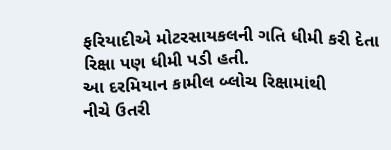ફરિયાદીએ મોટરસાયકલની ગતિ ધીમી કરી દેતા રિક્ષા પણ ધીમી પડી હતી.
આ દરમિયાન કામીલ બ્લોચ રિક્ષામાંથી
નીચે ઉતરી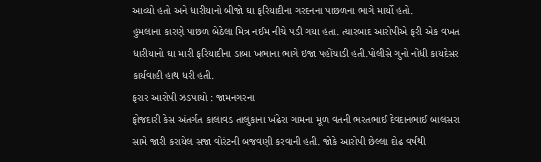આવ્યો હતો અને ધારીયાનો બીજો ઘા ફરિયાદીના ગરદનના પાછળના ભાગે માર્યો હતો.
હુમલાના કારણે પાછળ બેઠેલા મિત્ર નઈમ નીચે પડી ગયા હતા. ત્યારબાદ આરોપીએ ફરી એક વખત
ધારીયાનો ઘા મારી ફરિયાદીના ડાબા ખભાના ભાગે ઇજા પહોંચાડી હતી.પોલીસે ગુનો નોંધી કાયદેસર
કાર્યવાહી હાથ ધરી હતી.
ફરાર આરોપી ઝડપાયો : જામનગરના
ફોજદારી કેસ અંતર્ગત કાલાવડ તાલુકાના ખંઢેરા ગામના મૂળ વતની ભરતભાઈ દેવદાનભાઈ બાલસરા
સામે જારી કરાયેલ સજા વોરંટની બજવણી કરવાની હતી. જોકે આરોપી છેલ્લા દોઢ વર્ષથી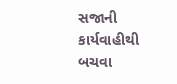સજાની
કાર્યવાહીથી બચવા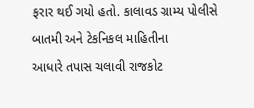ફરાર થઈ ગયો હતો. કાલાવડ ગ્રામ્ય પોલીસે બાતમી અને ટેકનિકલ માહિતીના
આધારે તપાસ ચલાવી રાજકોટ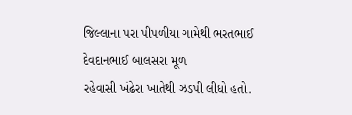જિલ્લાના પરા પીપળીયા ગામેથી ભરતભાઈ દેવદાનભાઈ બાલસરા મૂળ
રહેવાસી ખંઢેરા ખાતેથી ઝડપી લીધો હતો.